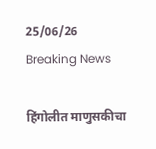25/06/26
Breaking News

हिंगोलीत माणुसकीचा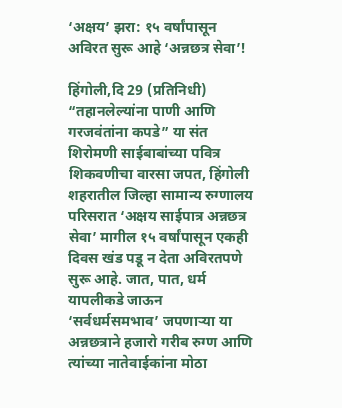‘अक्षय’ झरा: १५ वर्षांपासून अविरत सुरू आहे ‘अन्नछत्र सेवा’!

हिंगोली,दि 29 (प्रतिनिधी)
“तहानलेल्यांना पाणी आणि गरजवंतांना कपडे” या संत शिरोमणी साईबाबांच्या पवित्र शिकवणीचा वारसा जपत, हिंगोली शहरातील जिल्हा सामान्य रुग्णालय परिसरात ‘अक्षय साईपात्र अन्नछत्र सेवा’ मागील १५ वर्षांपासून एकही दिवस खंड पडू न देता अविरतपणे सुरू आहे. जात, पात, धर्म यापलीकडे जाऊन ‘सर्वधर्मसमभाव’ जपणाऱ्या या अन्नछत्राने हजारो गरीब रुग्ण आणि त्यांच्या नातेवाईकांना मोठा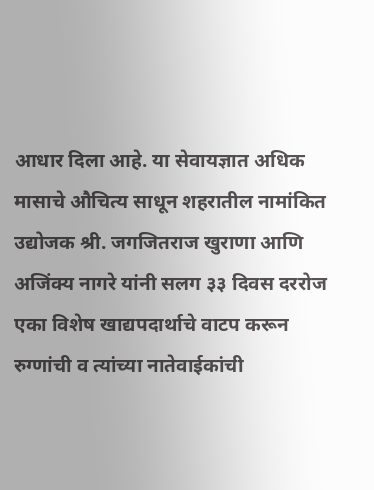आधार दिला आहे. या सेवायज्ञात अधिक मासाचे औचित्य साधून शहरातील नामांकित उद्योजक श्री. जगजितराज खुराणा आणि अजिंक्य नागरे यांनी सलग ३३ दिवस दररोज एका विशेष खाद्यपदार्थाचे वाटप करून रुग्णांची व त्यांच्या नातेवाईकांची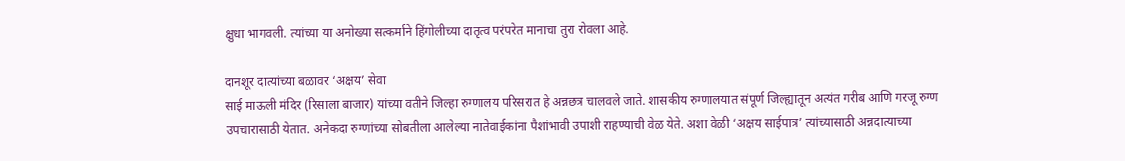क्षुधा भागवली. त्यांच्या या अनोख्या सत्कर्माने हिंगोलीच्या दातृत्व परंपरेत मानाचा तुरा रोवला आहे.

दानशूर दात्यांच्या बळावर ‘अक्षय’ सेवा
साई माऊली मंदिर (रिसाला बाजार) यांच्या वतीने जिल्हा रुग्णालय परिसरात हे अन्नछत्र चालवले जाते. शासकीय रुग्णालयात संपूर्ण जिल्ह्यातून अत्यंत गरीब आणि गरजू रुग्ण उपचारासाठी येतात. अनेकदा रुग्णांच्या सोबतीला आलेल्या नातेवाईकांना पैशांभावी उपाशी राहण्याची वेळ येते. अशा वेळी ‘अक्षय साईपात्र’ त्यांच्यासाठी अन्नदात्याच्या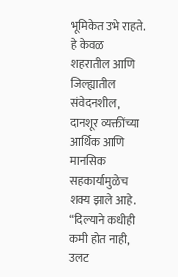भूमिकेत उभे राहते. हे केवळ शहरातील आणि जिल्ह्यातील संवेदनशील, दानशूर व्यक्तींच्या आर्थिक आणि मानसिक सहकार्यामुळेच शक्य झाले आहे. “दिल्याने कधीही कमी होत नाही, उलट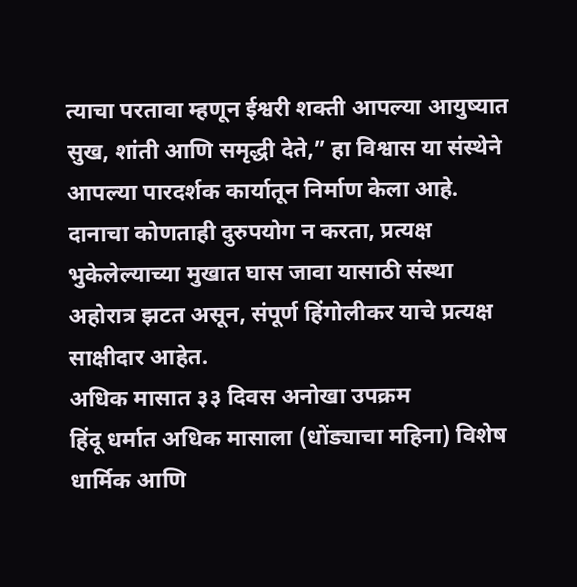त्याचा परतावा म्हणून ईश्वरी शक्ती आपल्या आयुष्यात सुख, शांती आणि समृद्धी देते,” हा विश्वास या संस्थेने आपल्या पारदर्शक कार्यातून निर्माण केला आहे. दानाचा कोणताही दुरुपयोग न करता, प्रत्यक्ष भुकेलेल्याच्या मुखात घास जावा यासाठी संस्था अहोरात्र झटत असून, संपूर्ण हिंगोलीकर याचे प्रत्यक्ष साक्षीदार आहेत.
अधिक मासात ३३ दिवस अनोखा उपक्रम
हिंदू धर्मात अधिक मासाला (धोंड्याचा महिना) विशेष धार्मिक आणि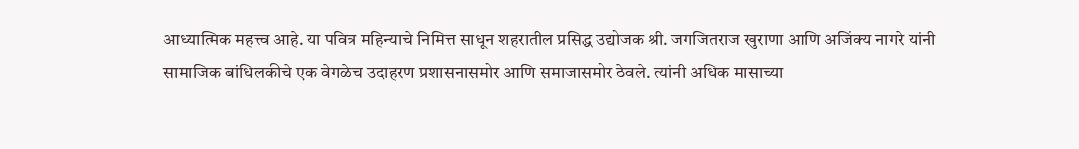आध्यात्मिक महत्त्व आहे. या पवित्र महिन्याचे निमित्त साधून शहरातील प्रसिद्ध उद्योजक श्री. जगजितराज खुराणा आणि अजिंक्य नागरे यांनी सामाजिक बांधिलकीचे एक वेगळेच उदाहरण प्रशासनासमोर आणि समाजासमोर ठेवले. त्यांनी अधिक मासाच्या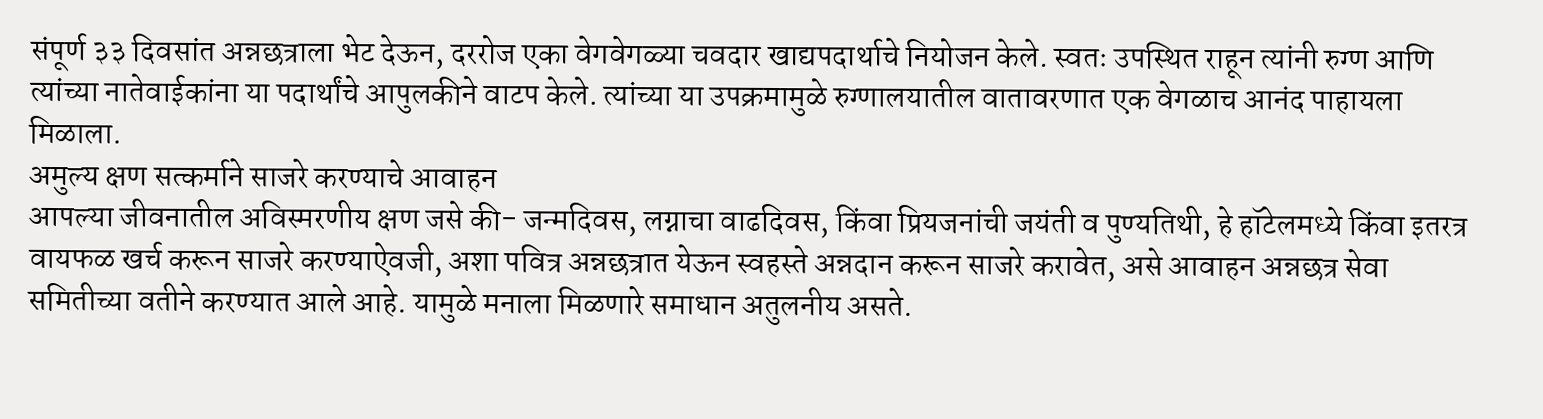संपूर्ण ३३ दिवसांत अन्नछत्राला भेट देऊन, दररोज एका वेगवेगळ्या चवदार खाद्यपदार्थाचे नियोजन केले. स्वतः उपस्थित राहून त्यांनी रुग्ण आणि त्यांच्या नातेवाईकांना या पदार्थांचे आपुलकीने वाटप केले. त्यांच्या या उपक्रमामुळे रुग्णालयातील वातावरणात एक वेगळाच आनंद पाहायला मिळाला.
अमुल्य क्षण सत्कर्माने साजरे करण्याचे आवाहन
आपल्या जीवनातील अविस्मरणीय क्षण जसे की- जन्मदिवस, लग्नाचा वाढदिवस, किंवा प्रियजनांची जयंती व पुण्यतिथी, हे हॉटेलमध्ये किंवा इतरत्र वायफळ खर्च करून साजरे करण्याऐवजी, अशा पवित्र अन्नछत्रात येऊन स्वहस्ते अन्नदान करून साजरे करावेत, असे आवाहन अन्नछत्र सेवा समितीच्या वतीने करण्यात आले आहे. यामुळे मनाला मिळणारे समाधान अतुलनीय असते.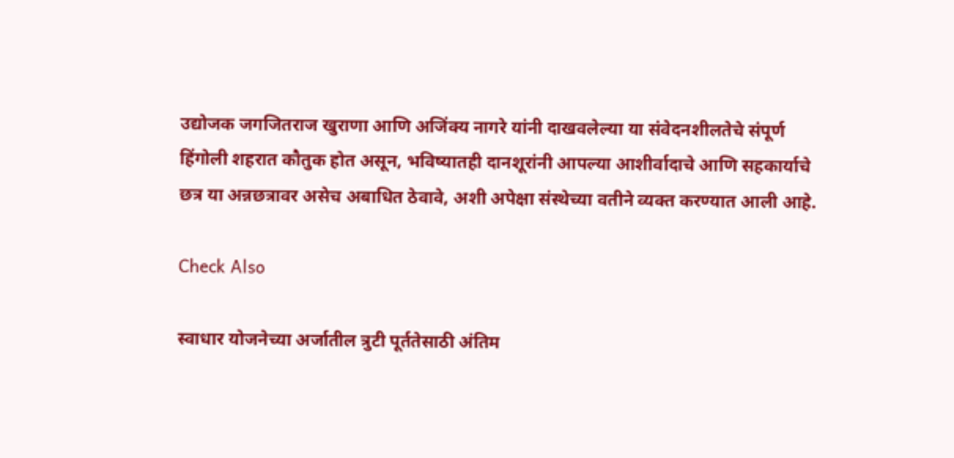उद्योजक जगजितराज खुराणा आणि अजिंक्य नागरे यांनी दाखवलेल्या या संवेदनशीलतेचे संपूर्ण हिंगोली शहरात कौतुक होत असून, भविष्यातही दानशूरांनी आपल्या आशीर्वादाचे आणि सहकार्याचे छत्र या अन्नछत्रावर असेच अबाधित ठेवावे, अशी अपेक्षा संस्थेच्या वतीने व्यक्त करण्यात आली आहे.

Check Also

स्वाधार योजनेच्या अर्जातील त्रुटी पूर्ततेसाठी अंतिम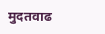मुदतवाढ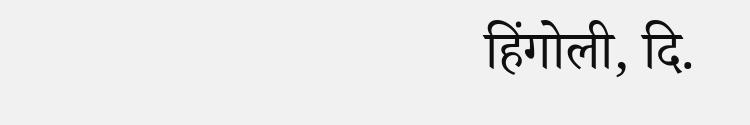हिंगोली, दि.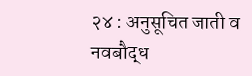२४ : अनुसूचित जाती व नवबौद्ध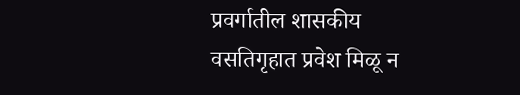प्रवर्गातील शासकीय वसतिगृहात प्रवेश मिळू न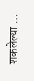शकलेल्या …